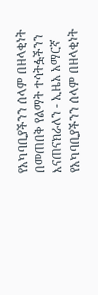የአካባቢያችንን ሰላም በዘላቂነት በመጠበቅ የልማት ተሳትፏችንን እናጠናክራለን - ኢዜአ አማርኛ
የአካባቢያችንን ሰላም በዘላቂነት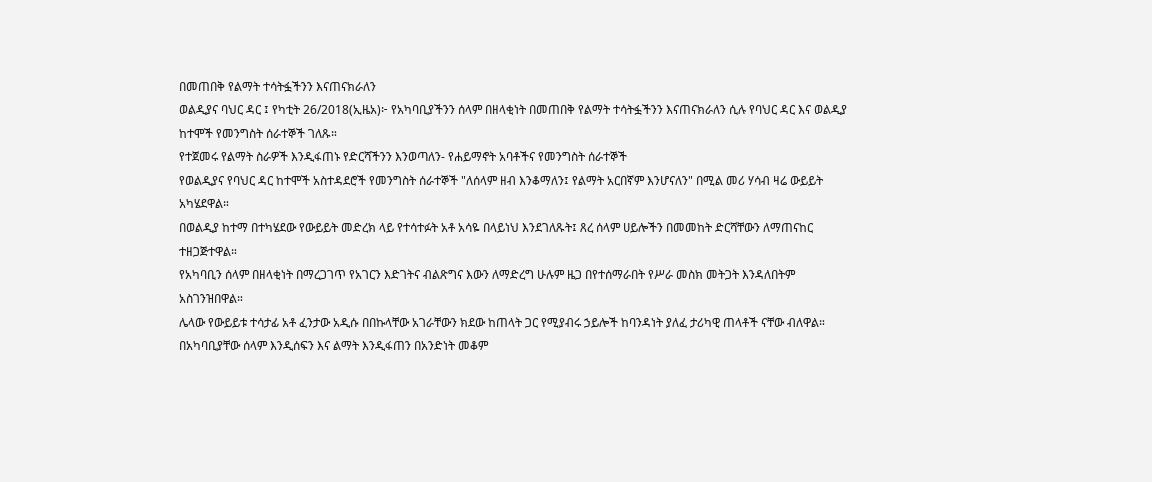በመጠበቅ የልማት ተሳትፏችንን እናጠናክራለን
ወልዲያና ባህር ዳር ፤ የካቲት 26/2018(ኢዜአ)፦ የአካባቢያችንን ሰላም በዘላቂነት በመጠበቅ የልማት ተሳትፏችንን እናጠናክራለን ሲሉ የባህር ዳር እና ወልዲያ ከተሞች የመንግስት ሰራተኞች ገለጹ።
የተጀመሩ የልማት ስራዎች እንዲፋጠኑ የድርሻችንን እንወጣለን- የሐይማኖት አባቶችና የመንግስት ሰራተኞች
የወልዲያና የባህር ዳር ከተሞች አስተዳደሮች የመንግስት ሰራተኞች "ለሰላም ዘብ እንቆማለን፤ የልማት አርበኛም እንሆናለን" በሚል መሪ ሃሳብ ዛሬ ውይይት አካሄደዋል።
በወልዲያ ከተማ በተካሄደው የውይይት መድረክ ላይ የተሳተፉት አቶ አሳዬ በላይነህ እንደገለጹት፤ ጸረ ሰላም ሀይሎችን በመመከት ድርሻቸውን ለማጠናከር ተዘጋጅተዋል።
የአካባቢን ሰላም በዘላቂነት በማረጋገጥ የአገርን እድገትና ብልጽግና እውን ለማድረግ ሁሉም ዜጋ በየተሰማራበት የሥራ መስክ መትጋት እንዳለበትም አስገንዝበዋል።
ሌላው የውይይቱ ተሳታፊ አቶ ፈንታው አዲሱ በበኩላቸው አገራቸውን ክደው ከጠላት ጋር የሚያብሩ ኃይሎች ከባንዳነት ያለፈ ታሪካዊ ጠላቶች ናቸው ብለዋል።
በአካባቢያቸው ሰላም እንዲሰፍን እና ልማት እንዲፋጠን በአንድነት መቆም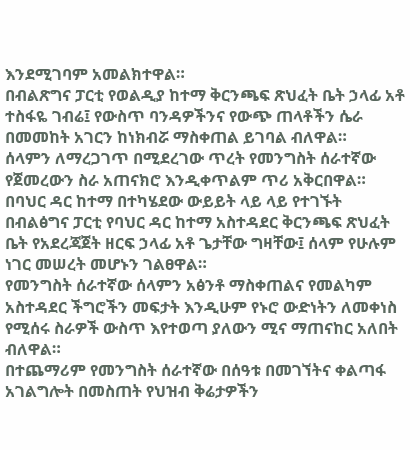እንደሚገባም አመልክተዋል።
በብልጽግና ፓርቲ የወልዲያ ከተማ ቅርንጫፍ ጽህፈት ቤት ኃላፊ አቶ ተስፋዬ ገብሬ፤ የውስጥ ባንዳዎችንና የውጭ ጠላቶችን ሴራ በመመከት አገርን ከነክብሯ ማስቀጠል ይገባል ብለዋል።
ሰላምን ለማረጋገጥ በሚደረገው ጥረት የመንግስት ሰራተኛው የጀመረውን ስራ አጠናክሮ እንዲቀጥልም ጥሪ አቅርበዋል።
በባህር ዳር ከተማ በተካሄደው ውይይት ላይ ላይ የተገኙት በብልፅግና ፓርቲ የባህር ዳር ከተማ አስተዳደር ቅርንጫፍ ጽህፈት ቤት የአደረጃጀት ዘርፍ ኃላፊ አቶ ጌታቸው ግዛቸው፤ ሰላም የሁሉም ነገር መሠረት መሆኑን ገልፀዋል።
የመንግስት ሰራተኛው ሰላምን አፅንቶ ማስቀጠልና የመልካም አስተዳደር ችግሮችን መፍታት እንዲሁም የኑሮ ውድነትን ለመቀነስ የሚሰሩ ስራዎች ውስጥ እየተወጣ ያለውን ሚና ማጠናከር አለበት ብለዋል።
በተጨማሪም የመንግስት ሰራተኛው በሰዓቱ በመገኘትና ቀልጣፋ አገልግሎት በመስጠት የህዝብ ቅሬታዎችን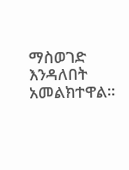ማስወገድ እንዳለበት አመልክተዋል።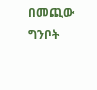በመጪው ግንቦት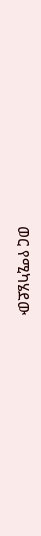ወር የሚካሄደው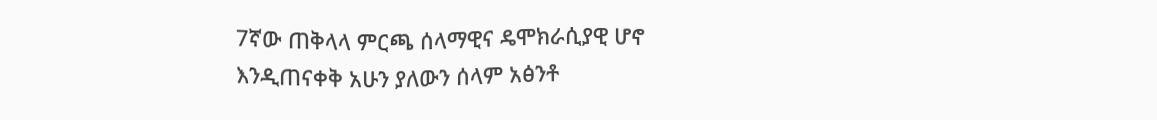7ኛው ጠቅላላ ምርጫ ሰላማዊና ዴሞክራሲያዊ ሆኖ እንዲጠናቀቅ አሁን ያለውን ሰላም አፅንቶ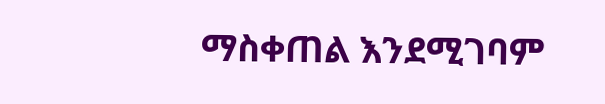ማስቀጠል እንደሚገባም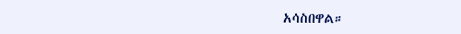አሳስበዋል።